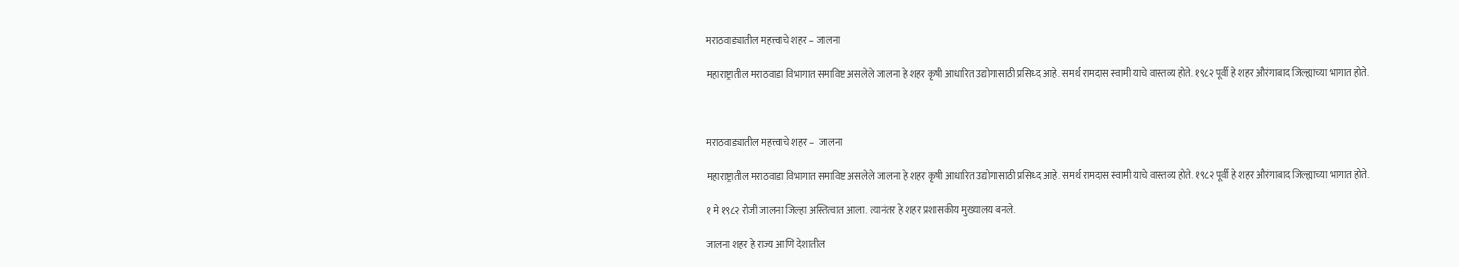मराठवाड्यातील महत्त्वाचे शहर – जालना

महाराष्ट्रातील मराठवाडा विभागात समाविष्ट असलेले जालना हे शहर कृषी आधारित उद्योगासाठी प्रसिध्द आहे. समर्थ रामदास स्वामी याचे वास्तव्य होते. १९८२ पूर्वी हे शहर औरंगाबाद जिल्ह्याच्या भागात होते.



मराठवाड्यातील महत्त्वाचे शहर –  जालना

महाराष्ट्रातील मराठवाडा विभागात समाविष्ट असलेले जालना हे शहर कृषी आधारित उद्योगासाठी प्रसिध्द आहे. समर्थ रामदास स्वामी याचे वास्तव्य होते. १९८२ पूर्वी हे शहर औरंगाबाद जिल्ह्याच्या भागात होते.

१ मे १९८२ रोजी जालना जिल्हा अस्तित्वात आला. त्यानंतर हे शहर प्रशासकीय मुख्यालय बनले.

जालना शहर हे राज्य आणि देशातील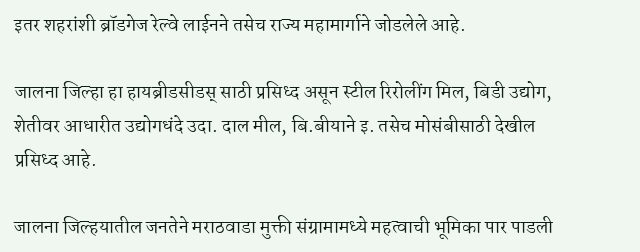इतर शहरांशी ब्रॉडगेज रेल्वे लाईनने तसेच राज्य महामार्गाने जोडलेले आहे.

जालना जिल्हा हा हायब्रीडसीडस् साठी प्रसिध्द असून स्टील रिरोलींग मिल, बिडी उद्योग, शेतीवर आधारीत उद्योगधंदे उदा. दाल मील, बि.बीयाने इ. तसेच मोसंबीसाठी देखील प्रसिध्‍द आहे.

जालना जिल्हयातील जनतेने मराठवाडा मुक्ती संग्रामामध्ये महत्वाची भूमिका पार पाडली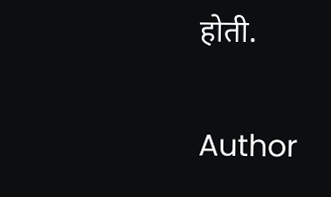होती.

Author